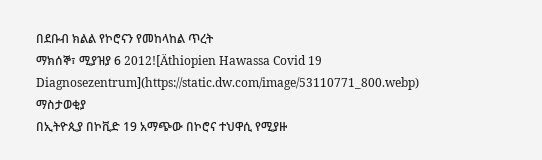በደቡብ ክልል የኮሮናን የመከላከል ጥረት
ማክሰኞ፣ ሚያዝያ 6 2012![Äthiopien Hawassa Covid 19 Diagnosezentrum](https://static.dw.com/image/53110771_800.webp)
ማስታወቂያ
በኢትዮጲያ በኮቪድ 19 አማጭው በኮሮና ተህዋሲ የሚያዙ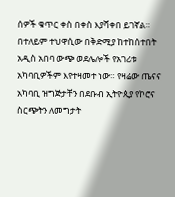ሰዎች ቁጥር ቀስ በቀስ እያሻቀበ ይገኛል። በተለይም ተህዋሲው በቅድሚያ ከተከሰተበት አዲስ አበባ ውጭ ወደሌሎች የአገሪቱ አካባቢዎችም እየተዛመተ ነው። የዛሬው ጤናና አካባቢ ዝግጅታቸን በደቡብ ኢትዮጲያ የኮሮና ስርጭትን ለመግታት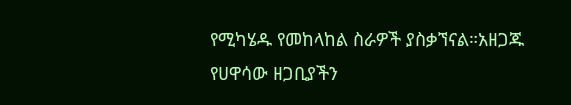የሚካሄዱ የመከላከል ስራዎች ያስቃኘናል።አዘጋጁ የሀዋሳው ዘጋቢያችን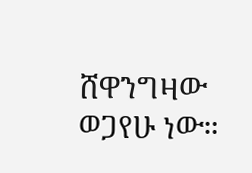ሸዋንግዛው ወጋየሁ ነው።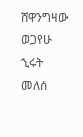ሸዋንግዛው ወጋየሁ
ኂሩት መለሰ